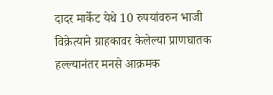दादर मार्केट येथे 10 रुपयांवरुन भाजी विक्रेत्याने ग्राहकावर केलेल्या प्राणघातक हल्ल्यानंतर मनसे आक्रमक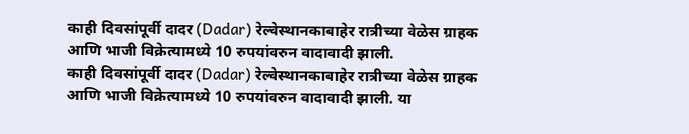काही दिवसांपूर्वी दादर (Dadar) रेल्वेस्थानकाबाहेर रात्रीच्या वेळेस ग्राहक आणि भाजी विक्रेत्यामध्ये 10 रुपयांवरुन वादावादी झाली.
काही दिवसांपूर्वी दादर (Dadar) रेल्वेस्थानकाबाहेर रात्रीच्या वेळेस ग्राहक आणि भाजी विक्रेत्यामध्ये 10 रुपयांवरुन वादावादी झाली. या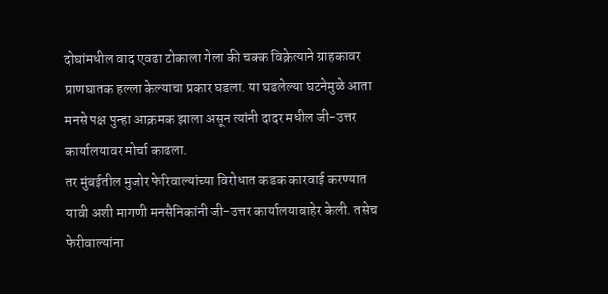दोघांमधील वाद एवढा टोकाला गेला की चक्क विक्रेत्याने ग्राहकावर प्राणघातक हल्ला केल्याचा प्रकार घडला. या घडलेल्या घटनेमुळे आता मनसे पक्ष पुन्हा आक्रमक झाला असून त्यांनी दादर मधील जी-उत्तर कार्यालयावर मोर्चा काढला.
तर मुंबईतील मुजोर फेरिवाल्यांच्या विरोधात कडक कारवाई करण्यात यावी अशी मागणी मनसैनिकांनी जी-उत्तर कार्यालयाबाहेर केली. तसेच फेरीवाल्यांना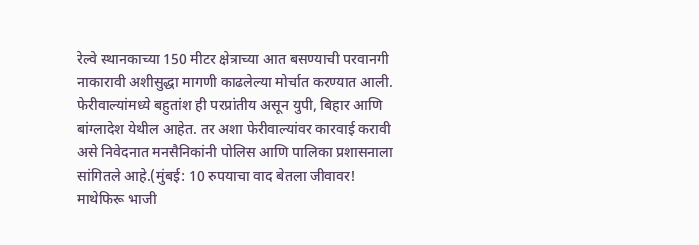रेल्वे स्थानकाच्या 150 मीटर क्षेत्राच्या आत बसण्याची परवानगी नाकारावी अशीसुद्धा मागणी काढलेल्या मोर्चात करण्यात आली. फेरीवाल्यांमध्ये बहुतांश ही परप्रांतीय असून युपी, बिहार आणि बांग्लादेश येथील आहेत. तर अशा फेरीवाल्यांवर कारवाई करावी असे निवेदनात मनसैनिकांनी पोलिस आणि पालिका प्रशासनाला सांगितले आहे.(मुंबई: 10 रुपयाचा वाद बेतला जीवावर! माथेफिरू भाजी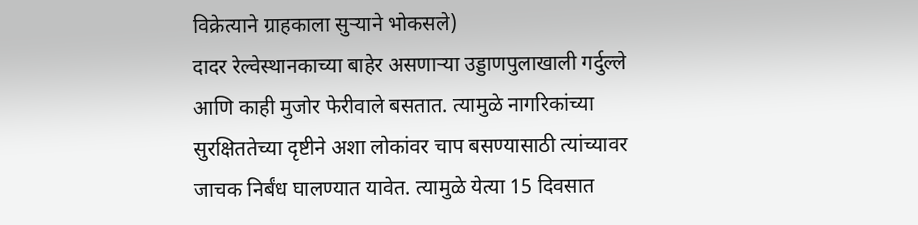विक्रेत्याने ग्राहकाला सुऱ्याने भोकसले)
दादर रेल्वेस्थानकाच्या बाहेर असणाऱ्या उड्डाणपुलाखाली गर्दुल्ले आणि काही मुजोर फेरीवाले बसतात. त्यामुळे नागरिकांच्या सुरक्षिततेच्या दृष्टीने अशा लोकांवर चाप बसण्यासाठी त्यांच्यावर जाचक निर्बंध घालण्यात यावेत. त्यामुळे येत्या 15 दिवसात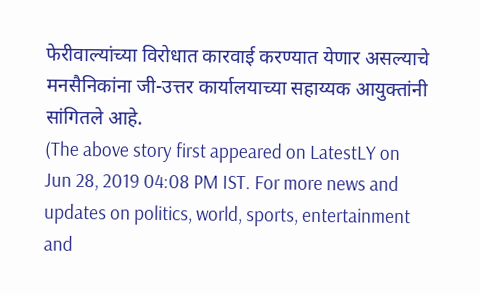फेरीवाल्यांच्या विरोधात कारवाई करण्यात येणार असल्याचे मनसैनिकांना जी-उत्तर कार्यालयाच्या सहाय्यक आयुक्तांनी सांगितले आहे.
(The above story first appeared on LatestLY on Jun 28, 2019 04:08 PM IST. For more news and updates on politics, world, sports, entertainment and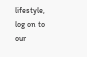lifestyle, log on to our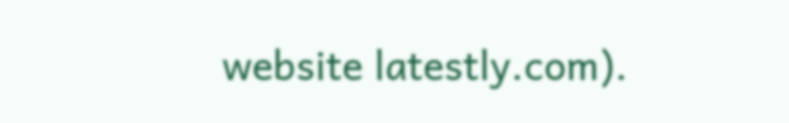website latestly.com).